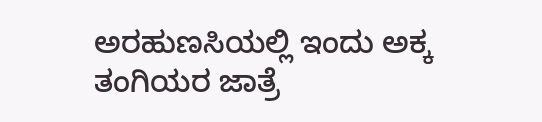ಅರಹುಣಸಿಯಲ್ಲಿ ಇಂದು ಅಕ್ಕ ತಂಗಿಯರ ಜಾತ್ರೆ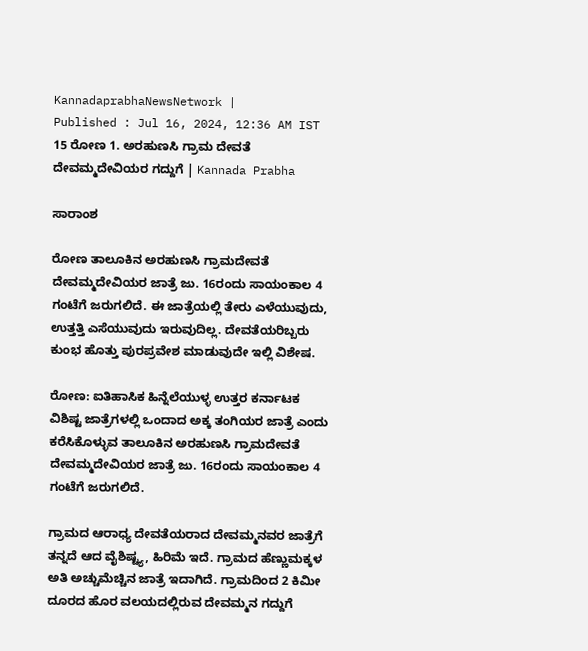KannadaprabhaNewsNetwork |
Published : Jul 16, 2024, 12:36 AM IST
15 ರೋಣ 1. ಅರಹುಣಸಿ ಗ್ರಾಮ ದೇವತೆ ದೇವಮ್ಮದೇವಿಯರ ಗದ್ದುಗೆ | Kannada Prabha

ಸಾರಾಂಶ

ರೋಣ ತಾಲೂಕಿನ ಅರಹುಣಸಿ ಗ್ರಾಮದೇವತೆ ದೇವಮ್ಮದೇವಿಯರ ಜಾತ್ರೆ ಜು. 16ರಂದು ಸಾಯಂಕಾಲ 4 ಗಂಟೆಗೆ ಜರುಗಲಿದೆ. ಈ ಜಾತ್ರೆಯಲ್ಲಿ ತೇರು ಎಳೆಯುವುದು, ಉತ್ತತ್ತಿ ಎಸೆಯುವುದು ಇರುವುದಿಲ್ಲ. ದೇವತೆಯರಿಬ್ಬರು ಕುಂಭ ಹೊತ್ತು ಪುರಪ್ರವೇಶ ಮಾಡುವುದೇ ಇಲ್ಲಿ ವಿಶೇಷ.

ರೋಣ: ಐತಿಹಾಸಿಕ ಹಿನ್ನೆಲೆಯುಳ್ಳ ಉತ್ತರ ಕರ್ನಾಟಕ ವಿಶಿಷ್ಟ ಜಾತ್ರೆಗಳಲ್ಲಿ ಒಂದಾದ ಅಕ್ಕ ತಂಗಿಯರ ಜಾತ್ರೆ ಎಂದು ಕರೆಸಿಕೊಳ್ಳುವ ತಾಲೂಕಿನ ಅರಹುಣಸಿ ಗ್ರಾಮದೇವತೆ ದೇವಮ್ಮದೇವಿಯರ ಜಾತ್ರೆ ಜು. 16ರಂದು ಸಾಯಂಕಾಲ 4 ಗಂಟೆಗೆ ಜರುಗಲಿದೆ.

ಗ್ರಾಮದ ಆರಾಧ್ಯ ದೇವತೆಯರಾದ ದೇವಮ್ಮನವರ ಜಾತ್ರೆಗೆ ತನ್ನದೆ ಆದ ವೈಶಿಷ್ಟ್ಯ, ಹಿರಿಮೆ ಇದೆ. ಗ್ರಾಮದ ಹೆಣ್ಣುಮಕ್ಕಳ ಅತಿ ಅಚ್ಚುಮೆಚ್ಚಿನ ಜಾತ್ರೆ ಇದಾಗಿದೆ. ಗ್ರಾಮದಿಂದ 2 ಕಿಮೀ ದೂರದ ಹೊರ ವಲಯದಲ್ಲಿರುವ ದೇವಮ್ಮನ ಗದ್ದುಗೆ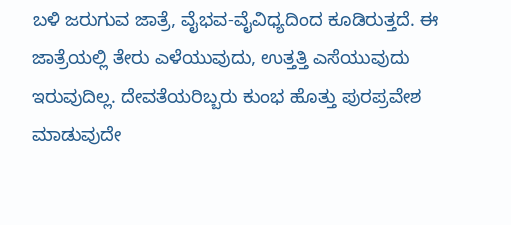ಬಳಿ ಜರುಗುವ ಜಾತ್ರೆ, ವೈಭವ-ವೈವಿಧ್ಯದಿಂದ ಕೂಡಿರುತ್ತದೆ. ಈ ಜಾತ್ರೆಯಲ್ಲಿ ತೇರು ಎಳೆಯುವುದು, ಉತ್ತತ್ತಿ ಎಸೆಯುವುದು ಇರುವುದಿಲ್ಲ. ದೇವತೆಯರಿಬ್ಬರು ಕುಂಭ ಹೊತ್ತು ಪುರಪ್ರವೇಶ ಮಾಡುವುದೇ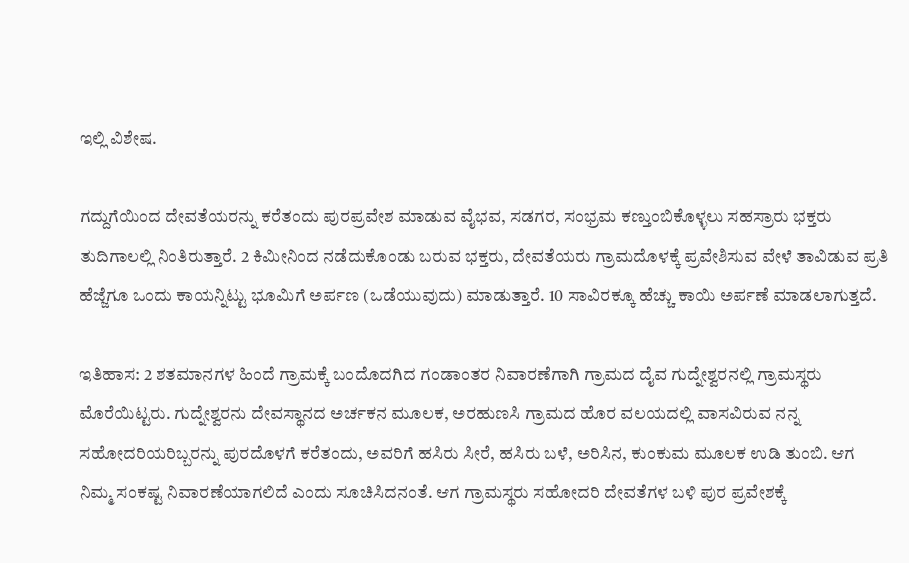ಇಲ್ಲಿ ವಿಶೇಷ.

ಗದ್ದುಗೆಯಿಂದ ದೇವತೆಯರನ್ನು ಕರೆತಂದು ಪುರಪ್ರವೇಶ ಮಾಡುವ ವೈಭವ, ಸಡಗರ, ಸಂಭ್ರಮ ಕಣ್ತುಂಬಿಕೊಳ್ಳಲು ಸಹಸ್ರಾರು ಭಕ್ತರು ತುದಿಗಾಲಲ್ಲಿ ನಿಂತಿರುತ್ತಾರೆ. 2 ಕಿಮೀನಿಂದ ನಡೆದುಕೊಂಡು ಬರುವ ಭಕ್ತರು, ದೇವತೆಯರು ಗ್ರಾಮದೊಳಕ್ಕೆ ಪ್ರವೇಶಿಸುವ ವೇಳೆ ತಾವಿಡುವ ಪ್ರತಿ ಹೆಜ್ಜೆಗೂ ಒಂದು ಕಾಯನ್ನಿಟ್ಟು ಭೂಮಿಗೆ ಅರ್ಪಣ (ಒಡೆಯುವುದು) ಮಾಡುತ್ತಾರೆ. 10 ಸಾವಿರಕ್ಕೂ ಹೆಚ್ಚು ಕಾಯಿ ಅರ್ಪಣೆ ಮಾಡಲಾಗುತ್ತದೆ.

ಇತಿಹಾಸ: 2 ಶತಮಾನಗಳ ಹಿಂದೆ ಗ್ರಾಮಕ್ಕೆ ಬಂದೊದಗಿದ ಗಂಡಾಂತರ ನಿವಾರಣೆಗಾಗಿ ಗ್ರಾಮದ ದೈವ ಗುದ್ನೇಶ್ವರನಲ್ಲಿ ಗ್ರಾಮಸ್ಥರು ಮೊರೆಯಿಟ್ಟರು. ಗುದ್ನೇಶ್ವರನು ದೇವಸ್ಥಾನದ ಅರ್ಚಕನ ಮೂಲಕ, ಅರಹುಣಸಿ ಗ್ರಾಮದ ಹೊರ ವಲಯದಲ್ಲಿ ವಾಸವಿರುವ ನನ್ನ ಸಹೋದರಿಯರಿಬ್ಬರನ್ನು ಪುರದೊಳಗೆ ಕರೆತಂದು, ಅವರಿಗೆ ಹಸಿರು ಸೀರೆ, ಹಸಿರು ಬಳೆ, ಅರಿಸಿನ, ಕುಂಕುಮ ಮೂಲಕ ಉಡಿ ತುಂಬಿ. ಆಗ ನಿಮ್ಮ ಸಂಕಷ್ಟ ನಿವಾರಣೆಯಾಗಲಿದೆ ಎಂದು ಸೂಚಿಸಿದನಂತೆ. ಆಗ ಗ್ರಾಮಸ್ಥರು ಸಹೋದರಿ ದೇವತೆಗಳ ಬಳಿ ಪುರ ಪ್ರವೇಶಕ್ಕೆ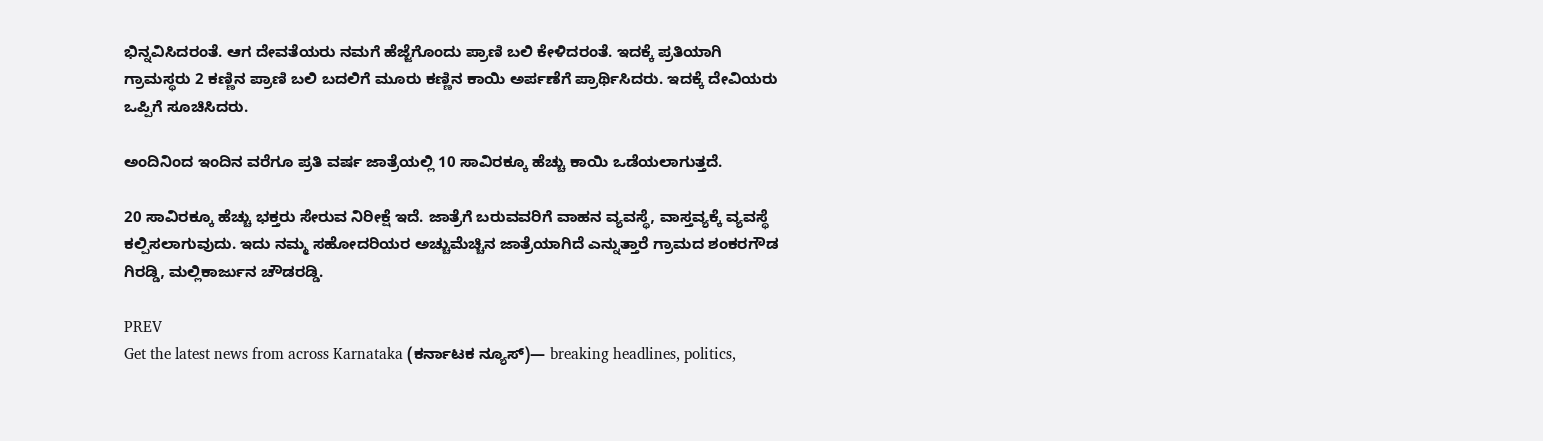ಭಿನ್ನವಿಸಿದರಂತೆ. ಆಗ ದೇವತೆಯರು ನಮಗೆ ಹೆಜ್ಜೆಗೊಂದು ಪ್ರಾಣಿ ಬಲಿ ಕೇಳಿದರಂತೆ. ಇದಕ್ಕೆ ಪ್ರತಿಯಾಗಿ ಗ್ರಾಮಸ್ಥರು 2 ಕಣ್ಣಿನ ಪ್ರಾಣಿ ಬಲಿ ಬದಲಿಗೆ ಮೂರು ಕಣ್ಣಿನ ಕಾಯಿ ಅರ್ಪಣೆಗೆ ಪ್ರಾರ್ಥಿಸಿದರು. ಇದಕ್ಕೆ ದೇವಿಯರು ಒಪ್ಪಿಗೆ ಸೂಚಿಸಿದರು.

ಅಂದಿನಿಂದ ಇಂದಿನ ವರೆಗೂ ಪ್ರತಿ ವರ್ಷ ಜಾತ್ರೆಯಲ್ಲಿ 10 ಸಾವಿರಕ್ಕೂ ಹೆಚ್ಚು ಕಾಯಿ ಒಡೆಯಲಾಗುತ್ತದೆ.

20 ಸಾವಿರಕ್ಕೂ ಹೆಚ್ಚು ಭಕ್ತರು ಸೇರುವ ನಿರೀಕ್ಷೆ ಇದೆ. ಜಾತ್ರೆಗೆ ಬರುವವರಿಗೆ ವಾಹನ ವ್ಯವಸ್ಥೆ, ವಾಸ್ತವ್ಯಕ್ಕೆ ವ್ಯವಸ್ಥೆ ಕಲ್ಪಿಸಲಾಗುವುದು. ಇದು ನಮ್ಮ ಸಹೋದರಿಯರ ಅಚ್ಚುಮೆಚ್ಚಿನ ಜಾತ್ರೆಯಾಗಿದೆ ಎನ್ನುತ್ತಾರೆ ಗ್ರಾಮದ ಶಂಕರಗೌಡ ಗಿರಡ್ಡಿ, ಮಲ್ಲಿಕಾರ್ಜುನ ಚೌಡರಡ್ಡಿ.

PREV
Get the latest news from across Karnataka (ಕರ್ನಾಟಕ ನ್ಯೂಸ್)— breaking headlines, politics,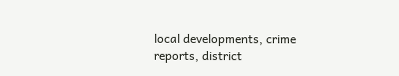local developments, crime reports, district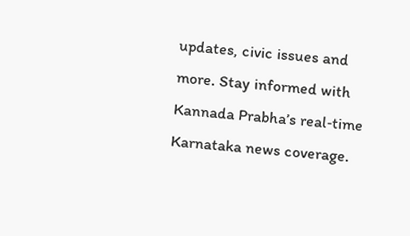updates, civic issues and more. Stay informed with Kannada Prabha’s real‑time Karnataka news coverage.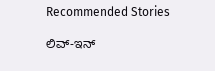Recommended Stories

ಲಿವ್‌-ಇನ್‌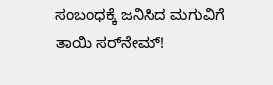ಸಂಬಂಧಕ್ಕೆ ಜನಿಸಿದ ಮಗುವಿಗೆ ತಾಯಿ ಸರ್‌ನೇಮ್‌!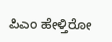ಪಿಎಂ ಹೇಳ್ತಿರೋ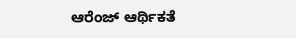ಆರೆಂಜ್‌ ಆರ್ಥಿಕತೆ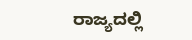ರಾಜ್ಯದಲ್ಲಿ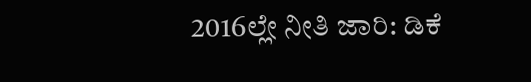2016ಲ್ಲೇ ನೀತಿ ಜಾರಿ: ಡಿಕೆ